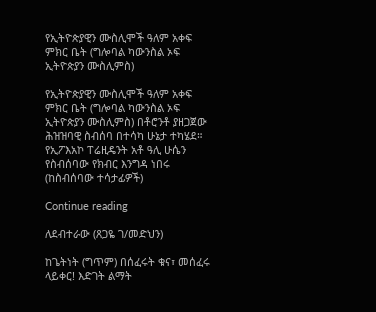የኢትዮጵያዊን ሙስሊሞች ዓለም አቀፍ ምክር ቤት (ግሎባል ካውንስል ኦፍ ኢትዮጵያን ሙስሊምስ)

የኢትዮጵያዊን ሙስሊሞች ዓለም አቀፍ ምክር ቤት (ግሎባል ካውንስል ኦፍ ኢትዮጵያን ሙስሊምስ) በቶሮንቶ ያዘጋጀው ሕዝዝባዊ ስብሰባ በተሳካ ሁኔታ ተካሄደ።  የኢፖእአኮ ፐሬዚዴንት አቶ ዓሊ ሁሴን የስብሰባው የክብር እንግዳ ነበሩ (ከስብሰባው ተሳታፊዎች)

Continue reading

ለደብተራው (ጸጋዬ ገ/መድህን)

ከጌትነት (ግጥም) በሰፈሩት ቁና፣ መሰፈሩ ላይቀር! እድገት ልማት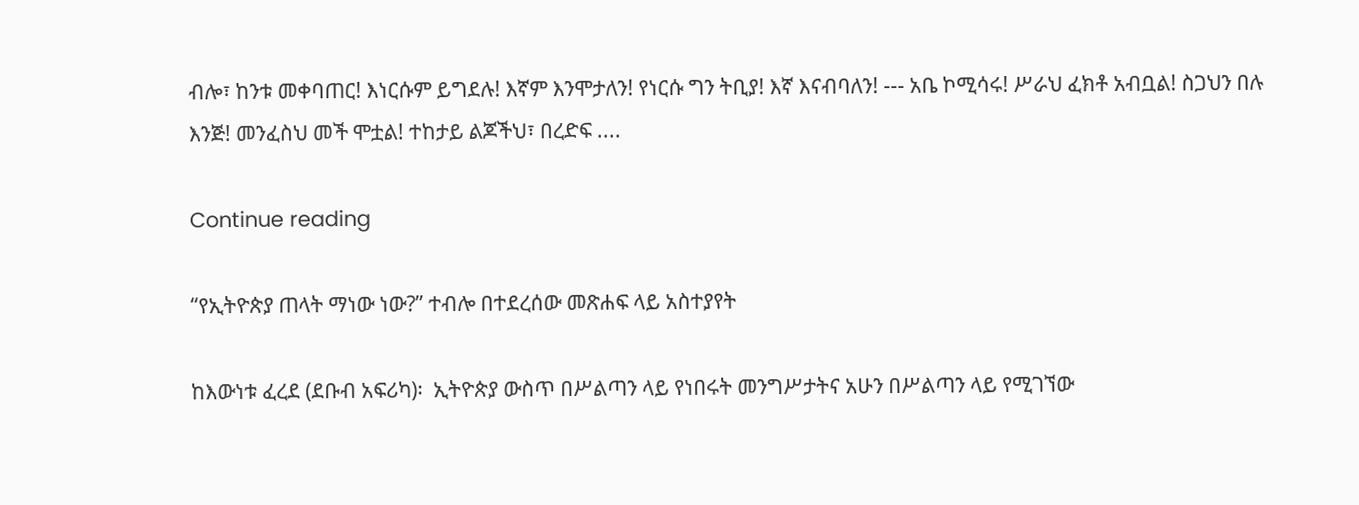ብሎ፣ ከንቱ መቀባጠር! እነርሱም ይግደሉ! እኛም እንሞታለን! የነርሱ ግን ትቢያ! እኛ እናብባለን! --- አቤ ኮሚሳሩ! ሥራህ ፈክቶ አብቧል! ስጋህን በሉ እንጅ! መንፈስህ መች ሞቷል! ተከታይ ልጆችህ፣ በረድፍ ....

Continue reading

“የኢትዮጵያ ጠላት ማነው ነው?” ተብሎ በተደረሰው መጽሐፍ ላይ አስተያየት

ከእውነቱ ፈረደ (ደቡብ አፍሪካ)፡  ኢትዮጵያ ውስጥ በሥልጣን ላይ የነበሩት መንግሥታትና አሁን በሥልጣን ላይ የሚገኘው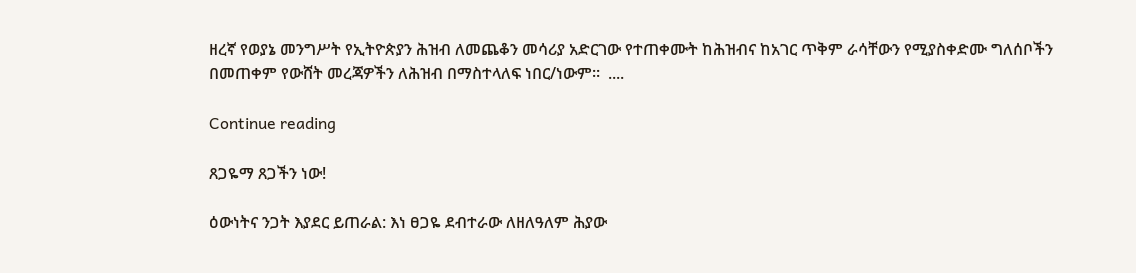ዘረኛ የወያኔ መንግሥት የኢትዮጵያን ሕዝብ ለመጨቆን መሳሪያ አድርገው የተጠቀሙት ከሕዝብና ከአገር ጥቅም ራሳቸውን የሚያስቀድሙ ግለሰቦችን በመጠቀም የውሸት መረጃዎችን ለሕዝብ በማስተላለፍ ነበር/ነውም።  ....

Continue reading

ጸጋዬማ ጸጋችን ነው!

ዕውነትና ንጋት እያደር ይጠራል: እነ ፀጋዬ ደብተራው ለዘለዓለም ሕያው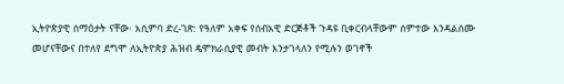ኢትዮጵያዊ ሰማዕታት ናቸው፡ አሲምባ ድረ-ገጽ: የዓለም አቀፍ የሰብአዊ ድርጅቶች ጉዳዩ ቢቀርብላቸውም ሰምተው እንዳልሰሙ መሆናቸውና በተለየ ደግሞ ለኢትዮጵያ ሕዝብ ዴሞክራሲያዊ መብት እንታገላለን የሚሉን ወገኖች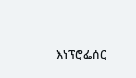እነፕሮፌሰር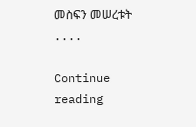መስፍን መሠረቱት ....

Continue reading